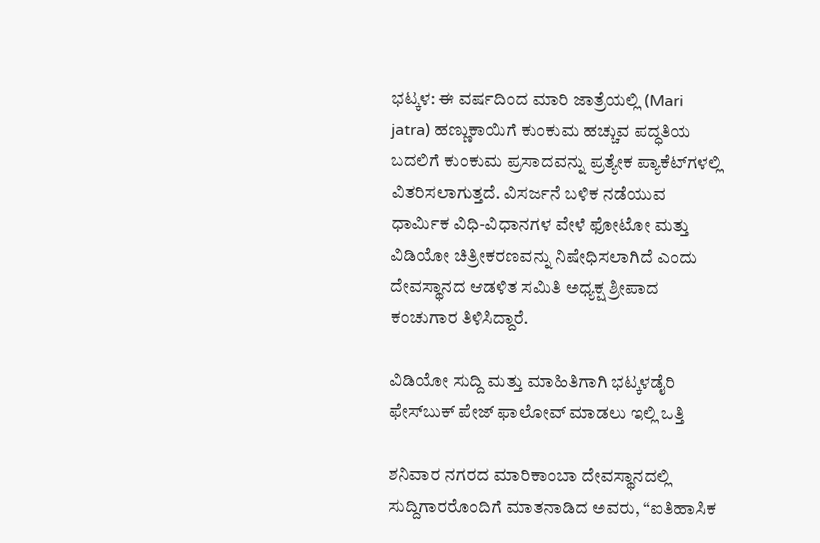ಭಟ್ಕಳ: ಈ ವರ್ಷದಿಂದ ಮಾರಿ ಜಾತ್ರೆಯಲ್ಲಿ (Mari jatra) ಹಣ್ಣುಕಾಯಿಗೆ ಕುಂಕುಮ ಹಚ್ಚುವ ಪದ್ಧತಿಯ ಬದಲಿಗೆ ಕುಂಕುಮ ಪ್ರಸಾದವನ್ನು ಪ್ರತ್ಯೇಕ ಪ್ಯಾಕೆಟ್‌ಗಳಲ್ಲಿ ವಿತರಿಸಲಾಗುತ್ತದೆ. ವಿಸರ್ಜನೆ ಬಳಿಕ ನಡೆಯುವ ಧಾರ್ಮಿಕ ವಿಧಿ-ವಿಧಾನಗಳ ವೇಳೆ ಫೋಟೋ ಮತ್ತು ವಿಡಿಯೋ ಚಿತ್ರೀಕರಣವನ್ನು ನಿಷೇಧಿಸಲಾಗಿದೆ ಎಂದು ದೇವಸ್ಥಾನದ ಆಡಳಿತ ಸಮಿತಿ ಅಧ್ಯಕ್ಷ ಶ್ರೀಪಾದ ಕಂಚುಗಾರ ತಿಳಿಸಿದ್ದಾರೆ.

ವಿಡಿಯೋ ಸುದ್ದಿ ಮತ್ತು ಮಾಹಿತಿಗಾಗಿ ಭಟ್ಕಳಡೈರಿ ಫೇಸ್‌ಬುಕ್‌ ಪೇಜ್ ಫಾಲೋವ್ ಮಾಡಲು ಇಲ್ಲಿ ಒತ್ತಿ

ಶನಿವಾರ ನಗರದ ಮಾರಿಕಾಂಬಾ ದೇವಸ್ಥಾನದಲ್ಲಿ ಸುದ್ದಿಗಾರರೊಂದಿಗೆ ಮಾತನಾಡಿದ ಅವರು, “ಐತಿಹಾಸಿಕ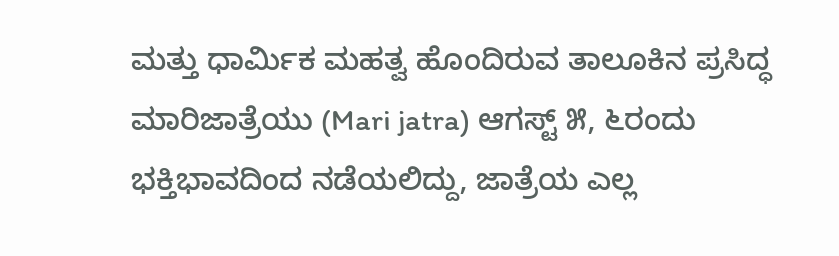ಮತ್ತು ಧಾರ್ಮಿಕ ಮಹತ್ವ ಹೊಂದಿರುವ ತಾಲೂಕಿನ ಪ್ರಸಿದ್ಧ ಮಾರಿಜಾತ್ರೆಯು (Mari jatra) ಆಗಸ್ಟ್ ೫, ೬ರಂದು ಭಕ್ತಿಭಾವದಿಂದ ನಡೆಯಲಿದ್ದು, ಜಾತ್ರೆಯ ಎಲ್ಲ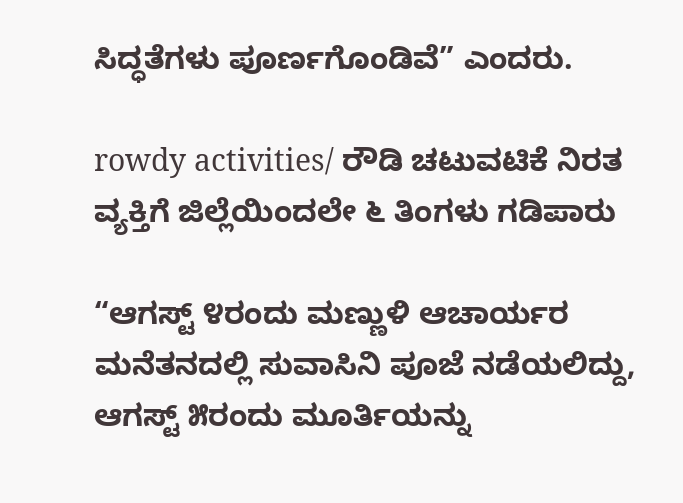ಸಿದ್ಧತೆಗಳು ಪೂರ್ಣಗೊಂಡಿವೆ” ಎಂದರು.

rowdy activities/ ರೌಡಿ ಚಟುವಟಿಕೆ ನಿರತ ವ್ಯಕ್ತಿಗೆ ಜಿಲ್ಲೆಯಿಂದಲೇ ೬ ತಿಂಗಳು ಗಡಿಪಾರು

“ಆಗಸ್ಟ್ ೪ರಂದು ಮಣ್ಣುಳಿ ಆಚಾರ್ಯರ ಮನೆತನದಲ್ಲಿ ಸುವಾಸಿನಿ ಪೂಜೆ ನಡೆಯಲಿದ್ದು, ಆಗಸ್ಟ್ ೫ರಂದು ಮೂರ್ತಿಯನ್ನು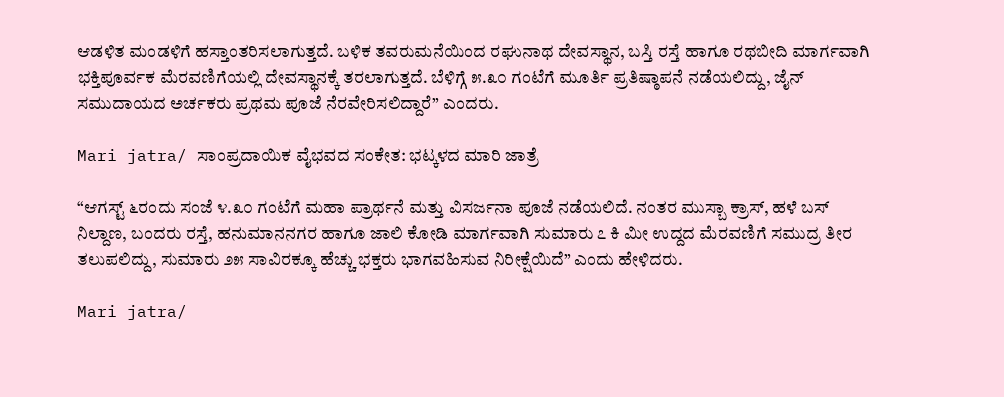ಆಡಳಿತ ಮಂಡಳಿಗೆ ಹಸ್ತಾಂತರಿಸಲಾಗುತ್ತದೆ. ಬಳಿಕ ತವರುಮನೆಯಿಂದ ರಘುನಾಥ ದೇವಸ್ಥಾನ, ಬಸ್ತಿ ರಸ್ತೆ ಹಾಗೂ ರಥಬೀದಿ ಮಾರ್ಗವಾಗಿ ಭಕ್ತಿಪೂರ್ವಕ ಮೆರವಣಿಗೆಯಲ್ಲಿ ದೇವಸ್ಥಾನಕ್ಕೆ ತರಲಾಗುತ್ತದೆ. ಬೆಳಿಗ್ಗೆ ೫.೩೦ ಗಂಟೆಗೆ ಮೂರ್ತಿ ಪ್ರತಿಷ್ಠಾಪನೆ ನಡೆಯಲಿದ್ದು, ಜೈನ್ ಸಮುದಾಯದ ಅರ್ಚಕರು ಪ್ರಥಮ ಪೂಜೆ ನೆರವೇರಿಸಲಿದ್ದಾರೆ” ಎಂದರು.

Mari jatra/ ಸಾಂಪ್ರದಾಯಿಕ ವೈಭವದ ಸಂಕೇತ: ಭಟ್ಕಳದ ಮಾರಿ ಜಾತ್ರೆ

“ಆಗಸ್ಟ್ ೬ರಂದು ಸಂಜೆ ೪.೩೦ ಗಂಟೆಗೆ ಮಹಾ ಪ್ರಾರ್ಥನೆ ಮತ್ತು ವಿಸರ್ಜನಾ ಪೂಜೆ ನಡೆಯಲಿದೆ. ನಂತರ ಮುಸ್ಬಾ ಕ್ರಾಸ್, ಹಳೆ ಬಸ್ ನಿಲ್ದಾಣ, ಬಂದರು ರಸ್ತೆ, ಹನುಮಾನನಗರ ಹಾಗೂ ಜಾಲಿ ಕೋಡಿ ಮಾರ್ಗವಾಗಿ ಸುಮಾರು ೭ ಕಿ ಮೀ ಉದ್ದದ ಮೆರವಣಿಗೆ ಸಮುದ್ರ ತೀರ ತಲುಪಲಿದ್ದು, ಸುಮಾರು ೨೫ ಸಾವಿರಕ್ಕೂ ಹೆಚ್ಚು ಭಕ್ತರು ಭಾಗವಹಿಸುವ ನಿರೀಕ್ಷೆಯಿದೆ” ಎಂದು ಹೇಳಿದರು.

Mari jatra/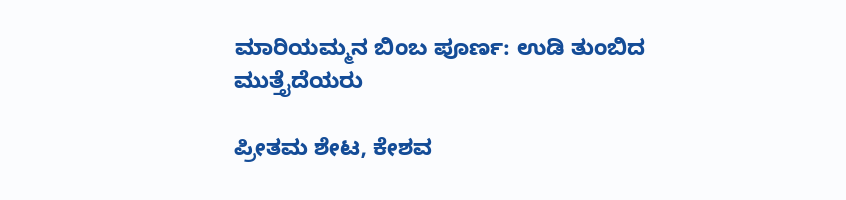ಮಾರಿಯಮ್ಮನ ಬಿಂಬ ಪೂರ್ಣ: ಉಡಿ ತುಂಬಿದ ಮುತ್ತೈದೆಯರು

ಪ್ರೀತಮ ಶೇಟ, ಕೇಶವ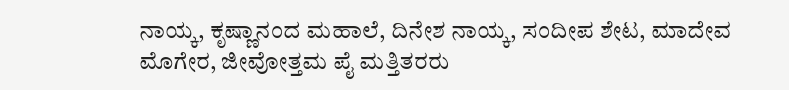ನಾಯ್ಕ, ಕೃಷ್ಣಾನಂದ ಮಹಾಲೆ, ದಿನೇಶ ನಾಯ್ಕ, ಸಂದೀಪ ಶೇಟ, ಮಾದೇವ ಮೊಗೇರ, ಜೀವೋತ್ತಮ ಪೈ ಮತ್ತಿತರರು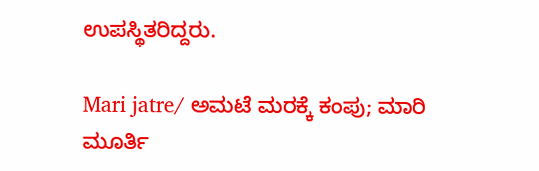ಉಪಸ್ಥಿತರಿದ್ದರು.

Mari jatre/ ಅಮಟೆ ಮರಕ್ಕೆ ಕಂಪು; ಮಾರಿ ಮೂರ್ತಿ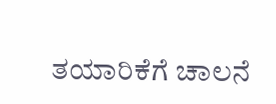ತಯಾರಿಕೆಗೆ ಚಾಲನೆ